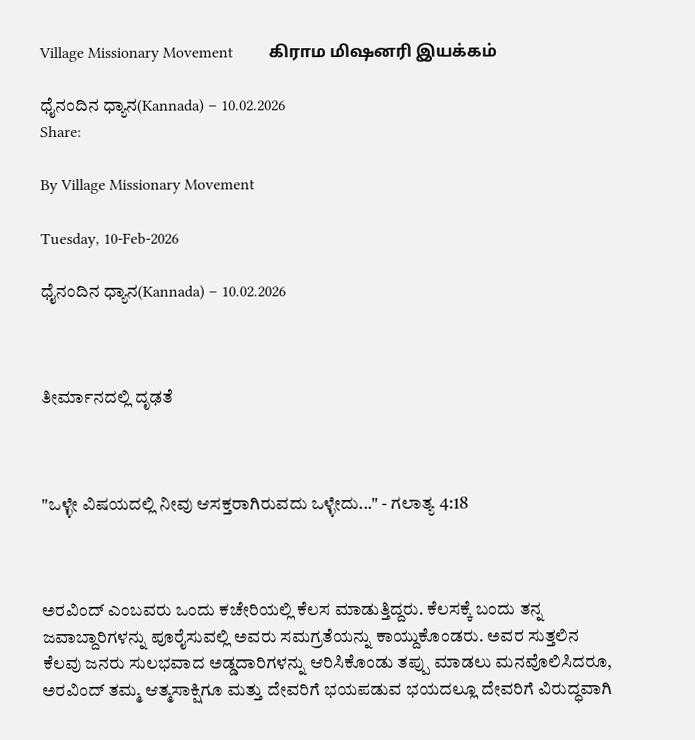Village Missionary Movement         கிராம மிஷனரி இயக்கம்

ಧೈನಂದಿನ ಧ್ಯಾನ(Kannada) – 10.02.2026
Share:

By Village Missionary Movement

Tuesday, 10-Feb-2026

ಧೈನಂದಿನ ಧ್ಯಾನ(Kannada) – 10.02.2026



ತೀರ್ಮಾನದಲ್ಲಿ ದೃಢತೆ



"ಒಳ್ಳೇ ವಿಷಯದಲ್ಲಿ ನೀವು ಆಸಕ್ತರಾಗಿರುವದು ಒಳ್ಳೇದು..." - ಗಲಾತ್ಯ 4:18



ಅರವಿಂದ್ ಎಂಬವರು ಒಂದು ಕಚೇರಿಯಲ್ಲಿ ಕೆಲಸ ಮಾಡುತ್ತಿದ್ದರು. ಕೆಲಸಕ್ಕೆ ಬಂದು ತನ್ನ ಜವಾಬ್ದಾರಿಗಳನ್ನು ಪೂರೈಸುವಲ್ಲಿ ಅವರು ಸಮಗ್ರತೆಯನ್ನು ಕಾಯ್ದುಕೊಂಡರು. ಅವರ ಸುತ್ತಲಿನ ಕೆಲವು ಜನರು ಸುಲಭವಾದ ಅಡ್ಡದಾರಿಗಳನ್ನು ಆರಿಸಿಕೊಂಡು ತಪ್ಪು ಮಾಡಲು ಮನವೊಲಿಸಿದರೂ, ಅರವಿಂದ್ ತಮ್ಮ ಆತ್ಮಸಾಕ್ಷಿಗೂ ಮತ್ತು ದೇವರಿಗೆ ಭಯಪಡುವ ಭಯದಲ್ಲೂ ದೇವರಿಗೆ ವಿರುದ್ಧವಾಗಿ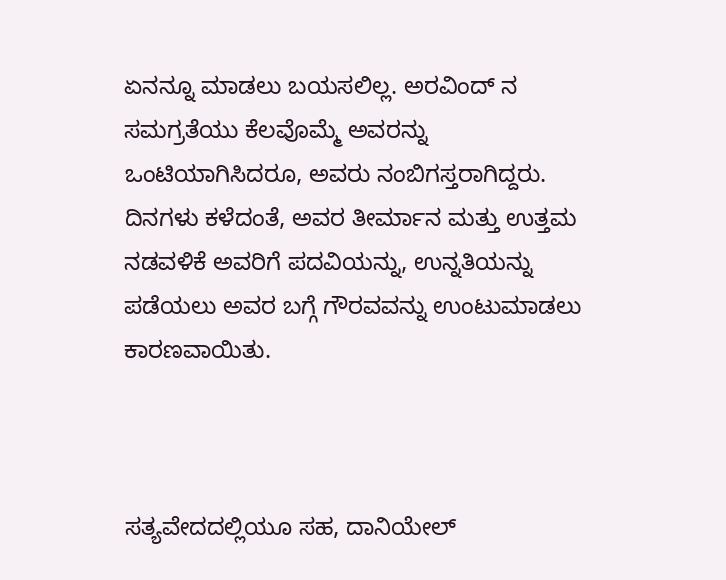ಏನನ್ನೂ ಮಾಡಲು ಬಯಸಲಿಲ್ಲ. ಅರವಿಂದ್ ನ ಸಮಗ್ರತೆಯು ಕೆಲವೊಮ್ಮೆ ಅವರನ್ನು ಒಂಟಿಯಾಗಿಸಿದರೂ, ಅವರು ನಂಬಿಗಸ್ತರಾಗಿದ್ದರು. ದಿನಗಳು ಕಳೆದಂತೆ, ಅವರ ತೀರ್ಮಾನ ಮತ್ತು ಉತ್ತಮ ನಡವಳಿಕೆ ಅವರಿಗೆ ಪದವಿಯನ್ನು, ಉನ್ನತಿಯನ್ನು ಪಡೆಯಲು ಅವರ ಬಗ್ಗೆ ಗೌರವವನ್ನು ಉಂಟುಮಾಡಲು ಕಾರಣವಾಯಿತು.



ಸತ್ಯವೇದದಲ್ಲಿಯೂ ಸಹ, ದಾನಿಯೇಲ್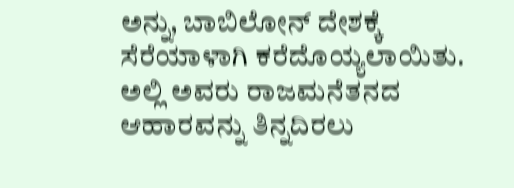ಅನ್ನು, ಬಾಬಿಲೋನ್ ದೇಶಕ್ಕೆ ಸೆರೆಯಾಳಾಗಿ ಕರೆದೊಯ್ಯಲಾಯಿತು. ಅಲ್ಲಿ ಅವರು ರಾಜಮನೆತನದ ಆಹಾರವನ್ನು ತಿನ್ನದಿರಲು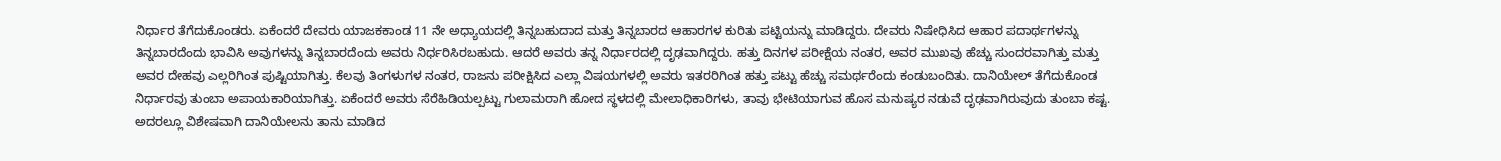ನಿರ್ಧಾರ ತೆಗೆದುಕೊಂಡರು. ಏಕೆಂದರೆ ದೇವರು ಯಾಜಕಕಾಂಡ 11 ನೇ ಅಧ್ಯಾಯದಲ್ಲಿ ತಿನ್ನಬಹುದಾದ ಮತ್ತು ತಿನ್ನಬಾರದ ಆಹಾರಗಳ ಕುರಿತು ಪಟ್ಟಿಯನ್ನು ಮಾಡಿದ್ದರು. ದೇವರು ನಿಷೇಧಿಸಿದ ಆಹಾರ ಪದಾರ್ಥಗಳನ್ನು ತಿನ್ನಬಾರದೆಂದು ಭಾವಿಸಿ ಅವುಗಳನ್ನು ತಿನ್ನಬಾರದೆಂದು ಅವರು ನಿರ್ಧರಿಸಿರಬಹುದು. ಆದರೆ ಅವರು ತನ್ನ ನಿರ್ಧಾರದಲ್ಲಿ ದೃಢವಾಗಿದ್ದರು. ಹತ್ತು ದಿನಗಳ ಪರೀಕ್ಷೆಯ ನಂತರ, ಅವರ ಮುಖವು ಹೆಚ್ಚು ಸುಂದರವಾಗಿತ್ತು ಮತ್ತು ಅವರ ದೇಹವು ಎಲ್ಲರಿಗಿಂತ ಪುಷ್ಟಿಯಾಗಿತ್ತು. ಕೆಲವು ತಿಂಗಳುಗಳ ನಂತರ, ರಾಜನು ಪರೀಕ್ಷಿಸಿದ ಎಲ್ಲಾ ವಿಷಯಗಳಲ್ಲಿ ಅವರು ಇತರರಿಗಿಂತ ಹತ್ತು ಪಟ್ಟು ಹೆಚ್ಚು ಸಮರ್ಥರೆಂದು ಕಂಡುಬಂದಿತು. ದಾನಿಯೇಲ್ ತೆಗೆದುಕೊಂಡ ನಿರ್ಧಾರವು ತುಂಬಾ ಅಪಾಯಕಾರಿಯಾಗಿತ್ತು. ಏಕೆಂದರೆ ಅವರು ಸೆರೆಹಿಡಿಯಲ್ಪಟ್ಟು ಗುಲಾಮರಾಗಿ ಹೋದ ಸ್ಥಳದಲ್ಲಿ ಮೇಲಾಧಿಕಾರಿಗಳು, ತಾವು ಭೇಟಿಯಾಗುವ ಹೊಸ ಮನುಷ್ಯರ ನಡುವೆ ದೃಢವಾಗಿರುವುದು ತುಂಬಾ ಕಷ್ಟ. ಅದರಲ್ಲೂ ವಿಶೇಷವಾಗಿ ದಾನಿಯೇಲನು ತಾನು ಮಾಡಿದ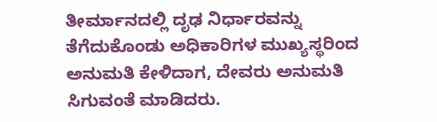ತೀರ್ಮಾನದಲ್ಲಿ ದೃಢ ನಿರ್ಧಾರವನ್ನು ತೆಗೆದುಕೊಂಡು ಅಧಿಕಾರಿಗಳ ಮುಖ್ಯಸ್ಥರಿಂದ ಅನುಮತಿ ಕೇಳಿದಾಗ, ದೇವರು ಅನುಮತಿ ಸಿಗುವಂತೆ ಮಾಡಿದರು.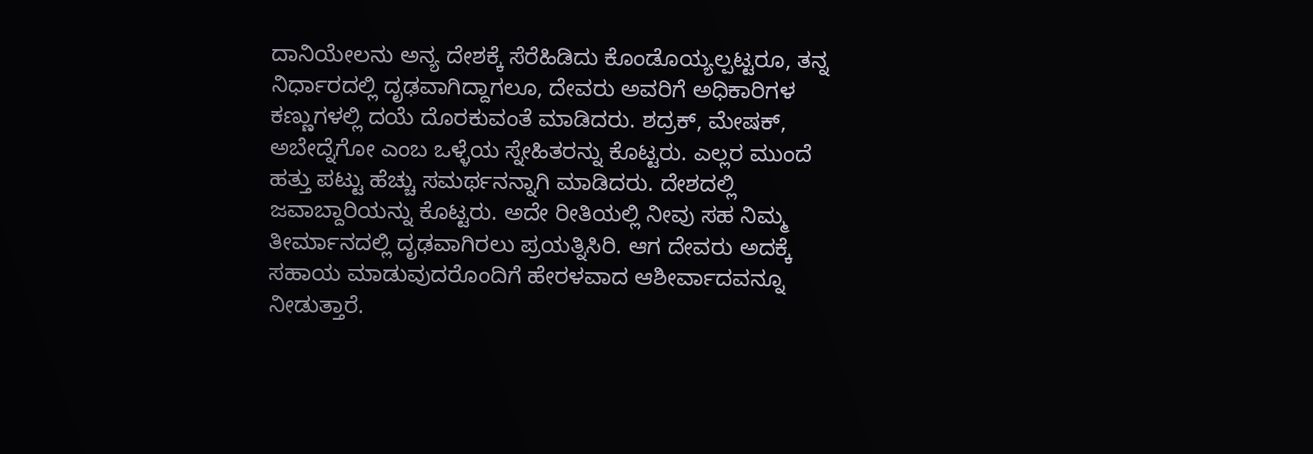ದಾನಿಯೇಲನು ಅನ್ಯ ದೇಶಕ್ಕೆ ಸೆರೆಹಿಡಿದು ಕೊಂಡೊಯ್ಯಲ್ಪಟ್ಟರೂ, ತನ್ನ ನಿರ್ಧಾರದಲ್ಲಿ ದೃಢವಾಗಿದ್ದಾಗಲೂ, ದೇವರು ಅವರಿಗೆ ಅಧಿಕಾರಿಗಳ ಕಣ್ಣುಗಳಲ್ಲಿ ದಯೆ ದೊರಕುವಂತೆ ಮಾಡಿದರು. ಶದ್ರಕ್, ಮೇಷಕ್, ಅಬೇದ್ನೆಗೋ ಎಂಬ ಒಳ್ಳೆಯ ಸ್ನೇಹಿತರನ್ನು ಕೊಟ್ಟರು. ಎಲ್ಲರ ಮುಂದೆ ಹತ್ತು ಪಟ್ಟು ಹೆಚ್ಚು ಸಮರ್ಥನನ್ನಾಗಿ ಮಾಡಿದರು. ದೇಶದಲ್ಲಿ ಜವಾಬ್ದಾರಿಯನ್ನು ಕೊಟ್ಟರು. ಅದೇ ರೀತಿಯಲ್ಲಿ ನೀವು ಸಹ ನಿಮ್ಮ ತೀರ್ಮಾನದಲ್ಲಿ ದೃಢವಾಗಿರಲು ಪ್ರಯತ್ನಿಸಿರಿ. ಆಗ ದೇವರು ಅದಕ್ಕೆ ಸಹಾಯ ಮಾಡುವುದರೊಂದಿಗೆ ಹೇರಳವಾದ ಆಶೀರ್ವಾದವನ್ನೂ ನೀಡುತ್ತಾರೆ.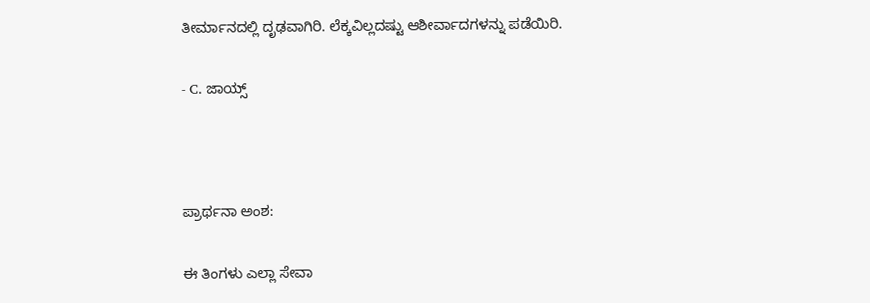ತೀರ್ಮಾನದಲ್ಲಿ ದೃಢವಾಗಿರಿ. ಲೆಕ್ಕವಿಲ್ಲದಷ್ಟು ಆಶೀರ್ವಾದಗಳನ್ನು ಪಡೆಯಿರಿ.

- C. ಜಾಯ್ಸ್



ಪ್ರಾರ್ಥನಾ ಅಂಶ:

ಈ ತಿಂಗಳು ಎಲ್ಲಾ ಸೇವಾ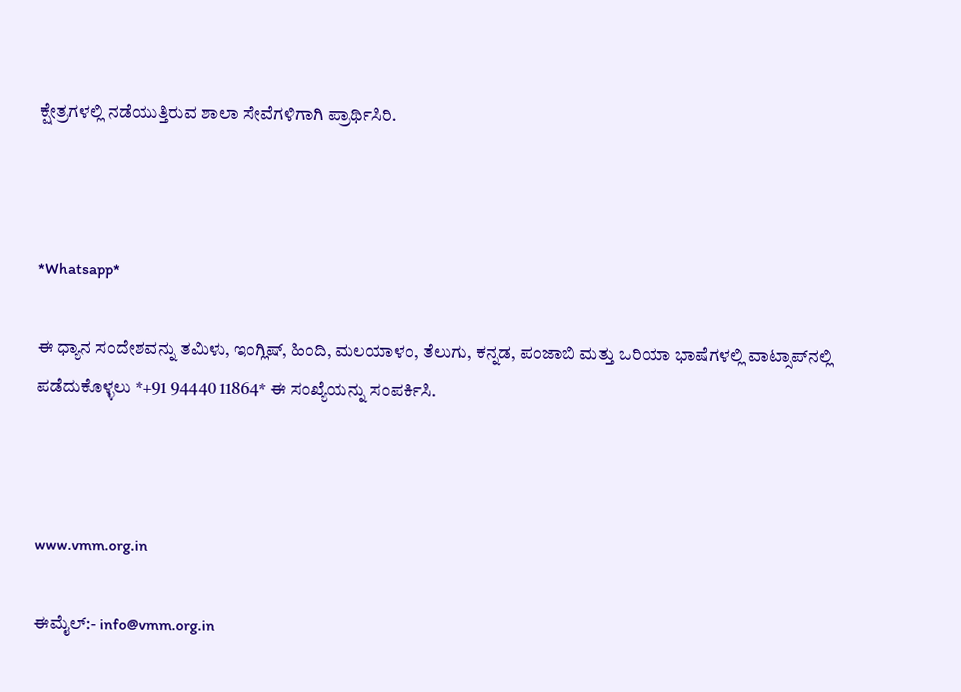ಕ್ಷೇತ್ರಗಳಲ್ಲಿ ನಡೆಯುತ್ತಿರುವ ಶಾಲಾ ಸೇವೆಗಳಿಗಾಗಿ ಪ್ರಾರ್ಥಿಸಿರಿ.



*Whatsapp*

ಈ ಧ್ಯಾನ ಸಂದೇಶವನ್ನು ತಮಿಳು, ಇಂಗ್ಲಿಷ್, ಹಿಂದಿ, ಮಲಯಾಳಂ, ತೆಲುಗು, ಕನ್ನಡ, ಪಂಜಾಬಿ ಮತ್ತು ಒರಿಯಾ ಭಾಷೆಗಳಲ್ಲಿ ವಾಟ್ಸಾಪ್‌ನಲ್ಲಿ ಪಡೆದುಕೊಳ್ಳಲು *+91 94440 11864* ಈ ಸಂಖ್ಯೆಯನ್ನು ಸಂಪರ್ಕಿಸಿ.



www.vmm.org.in

ಈಮೈಲ್:- info@vmm.org.in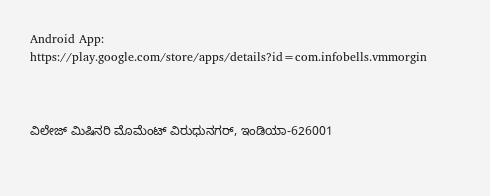Android App: https://play.google.com/store/apps/details?id=com.infobells.vmmorgin



ವಿಲೇಜ್ ಮಿಷಿನರಿ ಮೊಮೆಂಟ್ ವಿರುಧುನಗರ್, ಇಂಡಿಯಾ-626001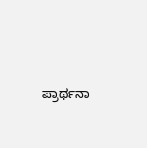ಪ್ರಾರ್ಥನಾ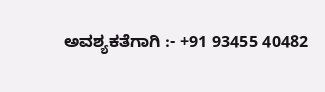ಅವಶ್ಯಕತೆಗಾಗಿ :- +91 93455 40482